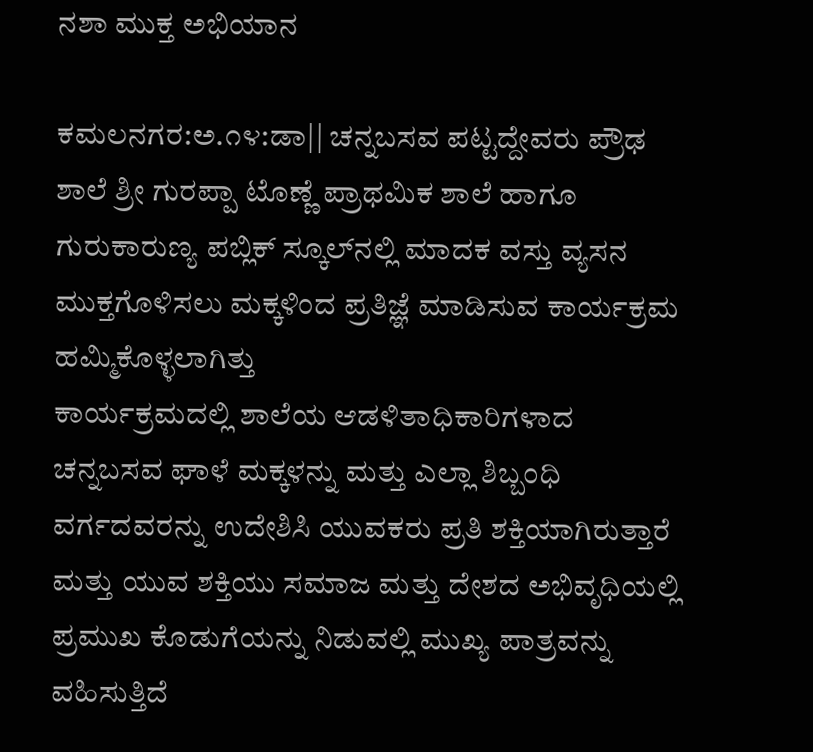ನಶಾ ಮುಕ್ತ ಅಭಿಯಾನ

ಕಮಲನಗರ:ಅ.೧೪:ಡಾ|| ಚನ್ನಬಸವ ಪಟ್ಟದ್ದೇವರು ಪ್ರೌಢ ಶಾಲೆ ಶ್ರೀ ಗುರಪ್ಪಾ ಟೊಣ್ಣೆ ಪ್ರಾಥಮಿಕ ಶಾಲೆ ಹಾಗೂ ಗುರುಕಾರುಣ್ಯ ಪಬ್ಲಿಕ್ ಸ್ಕೂಲ್‌ನಲ್ಲಿ ಮಾದಕ ವಸ್ತು ವ್ಯಸನ ಮುಕ್ತಗೊಳಿಸಲು ಮಕ್ಕಳಿಂದ ಪ್ರತಿಜ್ಞೆ ಮಾಡಿಸುವ ಕಾರ್ಯಕ್ರಮ ಹಮ್ಮಿಕೊಳ್ಳಲಾಗಿತ್ತು
ಕಾರ್ಯಕ್ರಮದಲ್ಲಿ ಶಾಲೆಯ ಆಡಳಿತಾಧಿಕಾರಿಗಳಾದ ಚನ್ನಬಸವ ಘಾಳೆ ಮಕ್ಕಳನ್ನು ಮತ್ತು ಎಲ್ಲಾ ಶಿಬ್ಬಂಧಿ ವರ್ಗದವರನ್ನು ಉದೇಶಿಸಿ ಯುವಕರು ಪ್ರತಿ ಶಕ್ತಿಯಾಗಿರುತ್ತಾರೆ ಮತ್ತು ಯುವ ಶಕ್ತಿಯು ಸಮಾಜ ಮತ್ತು ದೇಶದ ಅಭಿವೃಧಿಯಲ್ಲಿ ಪ್ರಮುಖ ಕೊಡುಗೆಯನ್ನು ನಿಡುವಲ್ಲಿ ಮುಖ್ಯ ಪಾತ್ರವನ್ನು ವಹಿಸುತ್ತಿದೆ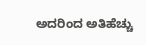ಅದರಿಂದ ಅತಿಹೆಚ್ಚು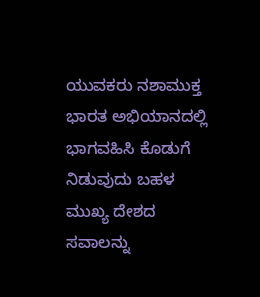ಯುವಕರು ನಶಾಮುಕ್ತ ಭಾರತ ಅಭಿಯಾನದಲ್ಲಿ ಭಾಗವಹಿಸಿ ಕೊಡುಗೆ ನಿಡುವುದು ಬಹಳ ಮುಖ್ಯ ದೇಶದ ಸವಾಲನ್ನು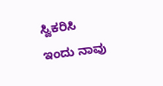ಸ್ವಿಕರಿಸಿ ಇಂದು ನಾವು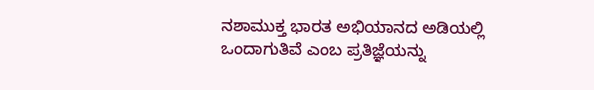ನಶಾಮುಕ್ತ ಭಾರತ ಅಭಿಯಾನದ ಅಡಿಯಲ್ಲಿ ಒಂದಾಗುತಿವೆ ಎಂಬ ಪ್ರತಿಜ್ಞೆಯನ್ನು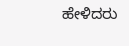ಹೇಳಿದರು